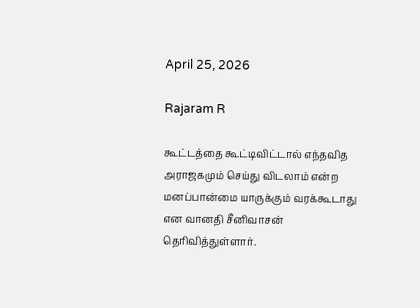April 25, 2026

Rajaram R

கூட்டத்தை கூட்டிவிட்டால் எந்தவித அராஜகமும் செய்து விடலாம் என்ற மனப்பான்மை யாருக்கும் வரக்கூடாது என வானதி சீனிவாசன் தெரிவித்துள்ளார்.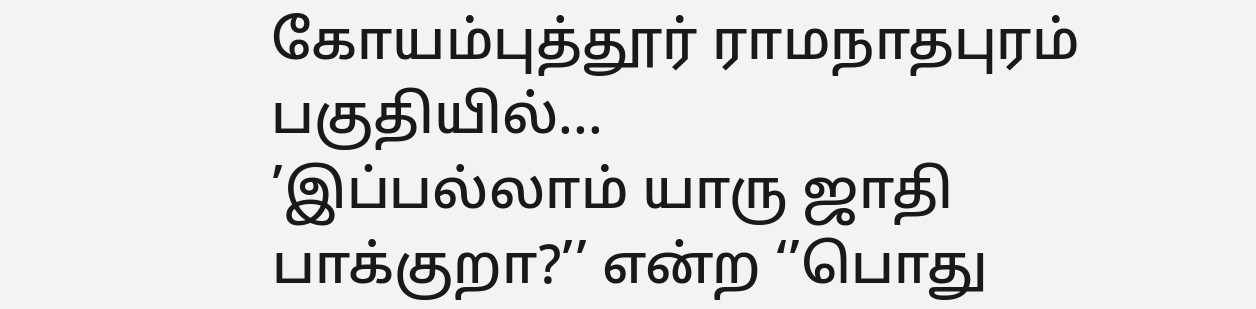கோயம்புத்தூர் ராமநாதபுரம் பகுதியில்...
’இப்பல்லாம் யாரு ஜாதி பாக்குறா?’’ என்ற ‘’பொது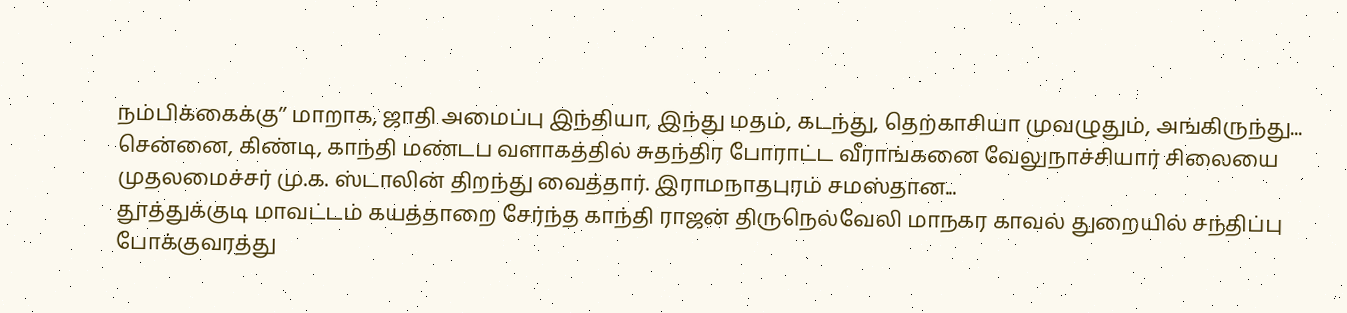நம்பிக்கைக்கு’’ மாறாக, ஜாதி அமைப்பு இந்தியா, இந்து மதம், கடந்து, தெற்காசியா முவழுதும், அங்கிருந்து...
சென்னை, கிண்டி, காந்தி மண்டப வளாகத்தில் சுதந்திர போராட்ட வீராங்கனை வேலுநாச்சியார் சிலையை முதலமைச்சர் மு.க. ஸ்டாலின் திறந்து வைத்தார். இராமநாதபுரம் சமஸ்தான...
தூத்துக்குடி மாவட்டம் கயத்தாறை சேர்ந்த காந்தி ராஜன் திருநெல்வேலி மாநகர காவல் துறையில் சந்திப்பு போக்குவரத்து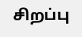சிறப்பு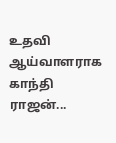உதவி ஆய்வாளராக காந்தி ராஜன்...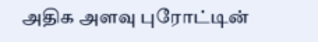அதிக அளவு புரோட்டின்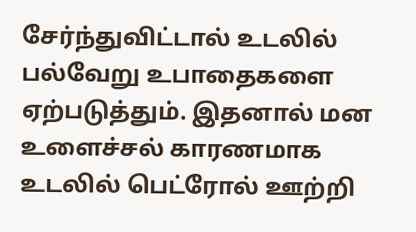சேர்ந்துவிட்டால் உடலில் பல்வேறு உபாதைகளை ஏற்படுத்தும். இதனால் மன உளைச்சல் காரணமாக உடலில் பெட்ரோல் ஊற்றி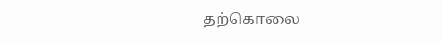தற்கொலை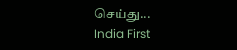செய்து...
India First